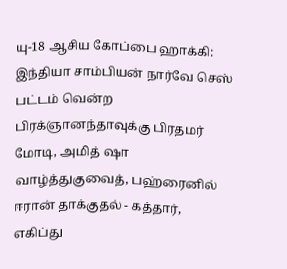யு-18 ஆசிய கோப்பை ஹாக்கி: இந்தியா சாம்பியன் நார்வே செஸ் பட்டம் வென்ற பிரக்ஞானந்தாவுக்கு பிரதமர் மோடி, அமித் ஷா வாழ்த்துகுவைத், பஹ்ரைனில் ஈரான் தாக்குதல் - கத்தார், எகிப்து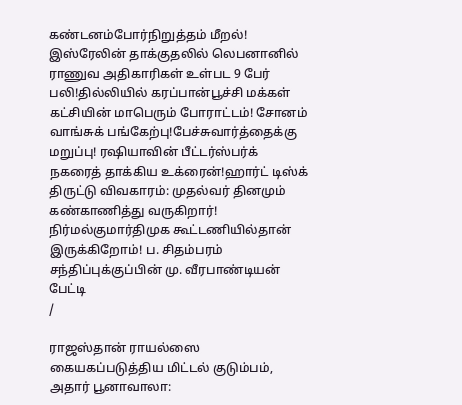கண்டனம்போர்நிறுத்தம் மீறல்! இஸ்ரேலின் தாக்குதலில் லெபனானில் ராணுவ அதிகாரிகள் உள்பட 9 பேர் பலி!தில்லியில் கரப்பான்பூச்சி மக்கள் கட்சியின் மாபெரும் போராட்டம்! சோனம் வாங்சுக் பங்கேற்பு!பேச்சுவார்த்தைக்கு மறுப்பு! ரஷியாவின் பீட்டர்ஸ்பர்க் நகரைத் தாக்கிய உக்ரைன்!ஹார்ட் டிஸ்க் திருட்டு விவகாரம்: முதல்வர் தினமும் கண்காணித்து வருகிறார்! நிர்மல்குமார்திமுக கூட்டணியில்தான் இருக்கிறோம்! ப. சிதம்பரம் சந்திப்புக்குப்பின் மு. வீரபாண்டியன் பேட்டி
/

ராஜஸ்தான் ராயல்ஸை கையகப்படுத்திய மிட்டல் குடும்பம், அதார் பூனாவாலா: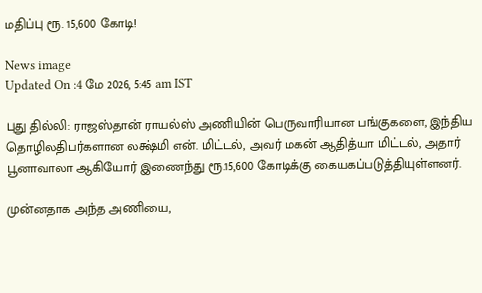மதிப்பு ரூ. 15,600 கோடி!

News image
Updated On :4 மே 2026, 5:45 am IST

புது தில்லி: ராஜஸ்தான் ராயல்ஸ் அணியின் பெருவாரியான பங்குகளை, இந்திய தொழிலதிபர்களான லக்ஷ்மி என். மிட்டல், அவர் மகன் ஆதித்யா மிட்டல், அதார் பூனாவாலா ஆகியோர் இணைந்து ரூ.15,600 கோடிக்கு கையகப்படுத்தியுள்ளனர்.

முன்னதாக அந்த அணியை,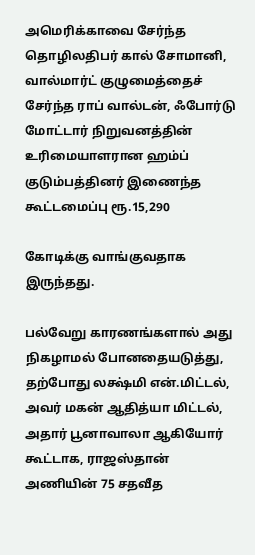அமெரிக்காவை சேர்ந்த தொழிலதிபர் கால் சோமானி, வால்மார்ட் குழுமைத்தைச் சேர்ந்த ராப் வால்டன், ஃபோர்டு மோட்டார் நிறுவனத்தின் உரிமையாளரான ஹம்ப் குடும்பத்தினர் இணைந்த கூட்டமைப்பு ரூ.15,290

கோடிக்கு வாங்குவதாக இருந்தது.

பல்வேறு காரணங்களால் அது நிகழாமல் போனதையடுத்து, தற்போது லக்ஷ்மி என்.மிட்டல், அவர் மகன் ஆதித்யா மிட்டல், அதார் பூனாவாலா ஆகியோர் கூட்டாக, ராஜஸ்தான் அணியின் 75 சதவீத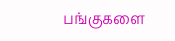பங்குகளை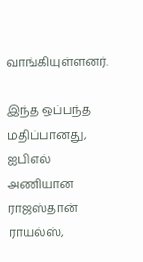வாங்கியுள்ளனர்.

இந்த ஒப்பந்த மதிப்பானது, ஐபிஎல் அணியான ராஜஸ்தான் ராயல்ஸ்,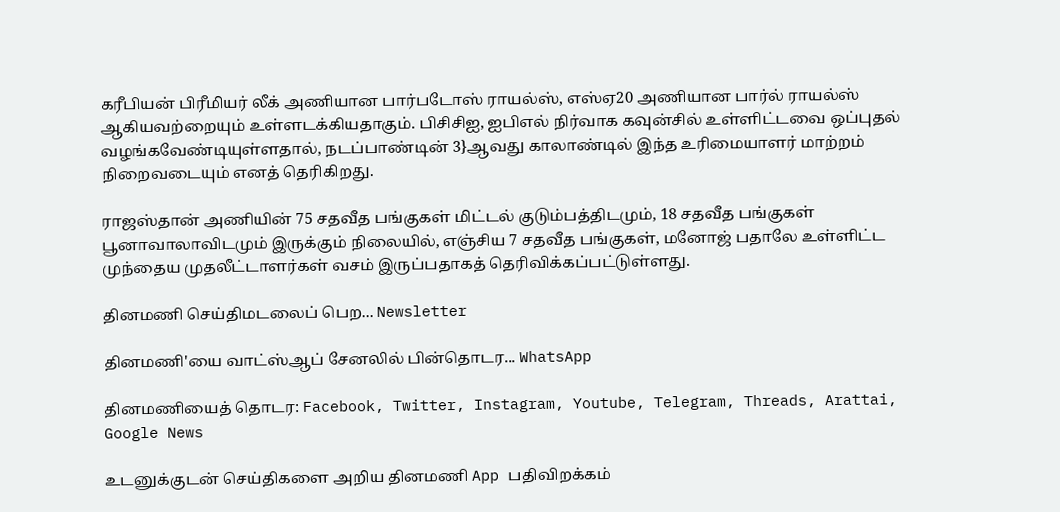கரீபியன் பிரீமியர் லீக் அணியான பார்படோஸ் ராயல்ஸ், எஸ்ஏ20 அணியான பார்ல் ராயல்ஸ் ஆகியவற்றையும் உள்ளடக்கியதாகும். பிசிசிஐ, ஐபிஎல் நிர்வாக கவுன்சில் உள்ளிட்டவை ஒப்புதல் வழங்கவேண்டியுள்ளதால், நடப்பாண்டின் 3}ஆவது காலாண்டில் இந்த உரிமையாளர் மாற்றம் நிறைவடையும் எனத் தெரிகிறது.

ராஜஸ்தான் அணியின் 75 சதவீத பங்குகள் மிட்டல் குடும்பத்திடமும், 18 சதவீத பங்குகள் பூனாவாலாவிடமும் இருக்கும் நிலையில், எஞ்சிய 7 சதவீத பங்குகள், மனோஜ் பதாலே உள்ளிட்ட முந்தைய முதலீட்டாளர்கள் வசம் இருப்பதாகத் தெரிவிக்கப்பட்டுள்ளது.

தினமணி செய்திமடலைப் பெற... Newsletter

தினமணி'யை வாட்ஸ்ஆப் சேனலில் பின்தொடர... WhatsApp

தினமணியைத் தொடர: Facebook, Twitter, Instagram, Youtube, Telegram, Threads, Arattai, Google News

உடனுக்குடன் செய்திகளை அறிய தினமணி App பதிவிறக்கம்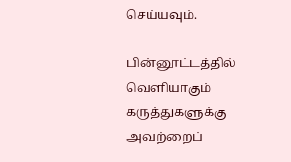செய்யவும்.

பின்னூட்டத்தில் வெளியாகும் கருத்துகளுக்கு அவற்றைப்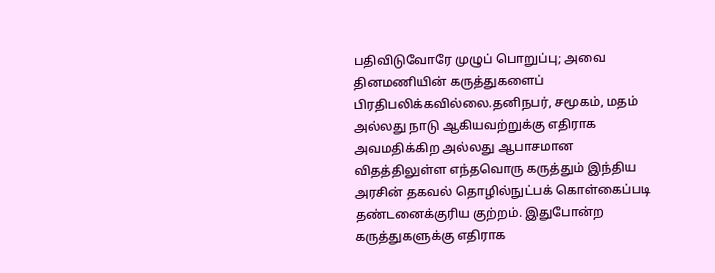பதிவிடுவோரே முழுப் பொறுப்பு; அவை தினமணியின் கருத்துகளைப் பிரதிபலிக்கவில்லை.தனிநபர், சமூகம், மதம் அல்லது நாடு ஆகியவற்றுக்கு எதிராக அவமதிக்கிற அல்லது ஆபாசமான விதத்திலுள்ள எந்தவொரு கருத்தும் இந்திய அரசின் தகவல் தொழில்நுட்பக் கொள்கைப்படி தண்டனைக்குரிய குற்றம். இதுபோன்ற கருத்துகளுக்கு எதிராக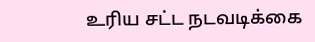உரிய சட்ட நடவடிக்கை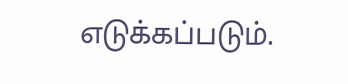எடுக்கப்படும்.